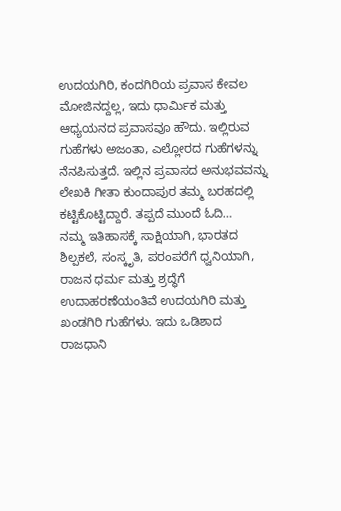ಉದಯಗಿರಿ, ಕಂದಗಿರಿಯ ಪ್ರವಾಸ ಕೇವಲ ಮೋಜಿನದ್ದಲ್ಲ, ಇದು ಧಾರ್ಮಿಕ ಮತ್ತು ಆಧ್ಯಯನದ ಪ್ರವಾಸವೂ ಹೌದು. ಇಲ್ಲಿರುವ ಗುಹೆಗಳು ಅಜಂತಾ, ಎಲ್ಲೋರದ ಗುಹೆಗಳನ್ನು ನೆನಪಿಸುತ್ತದೆ. ಇಲ್ಲಿನ ಪ್ರವಾಸದ ಅನುಭವವನ್ನು ಲೇಖಕಿ ಗೀತಾ ಕುಂದಾಪುರ ತಮ್ಮ ಬರಹದಲ್ಲಿ ಕಟ್ಟಿಕೊಟ್ಟಿದ್ದಾರೆ. ತಪ್ಪದೆ ಮುಂದೆ ಓದಿ…
ನಮ್ಮ ಇತಿಹಾಸಕ್ಕೆ ಸಾಕ್ಷಿಯಾಗಿ, ಭಾರತದ ಶಿಲ್ಪಕಲೆ, ಸಂಸ್ಕೃತಿ, ಪರಂಪರೆಗೆ ಧ್ವನಿಯಾಗಿ, ರಾಜನ ಧರ್ಮ ಮತ್ತು ಶ್ರದ್ಧೆಗೆ ಉದಾಹರಣೆಯಂತಿವೆ ಉದಯಗಿರಿ ಮತ್ತು ಖಂಡಗಿರಿ ಗುಹೆಗಳು. ಇದು ಒಡಿಶಾದ ರಾಜಧಾನಿ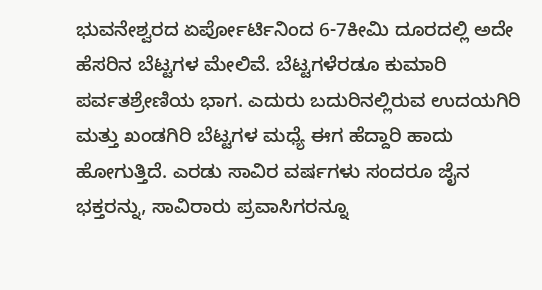ಭುವನೇಶ್ವರದ ಏರ್ಪೋರ್ಟಿನಿಂದ 6-7ಕೀಮಿ ದೂರದಲ್ಲಿ ಅದೇ ಹೆಸರಿನ ಬೆಟ್ಟಗಳ ಮೇಲಿವೆ. ಬೆಟ್ಟಗಳೆರಡೂ ಕುಮಾರಿ ಪರ್ವತಶ್ರೇಣಿಯ ಭಾಗ. ಎದುರು ಬದುರಿನಲ್ಲಿರುವ ಉದಯಗಿರಿ ಮತ್ತು ಖಂಡಗಿರಿ ಬೆಟ್ಟಗಳ ಮಧ್ಯೆ ಈಗ ಹೆದ್ದಾರಿ ಹಾದು ಹೋಗುತ್ತಿದೆ. ಎರಡು ಸಾವಿರ ವರ್ಷಗಳು ಸಂದರೂ ಜೈನ ಭಕ್ತರನ್ನು, ಸಾವಿರಾರು ಪ್ರವಾಸಿಗರನ್ನೂ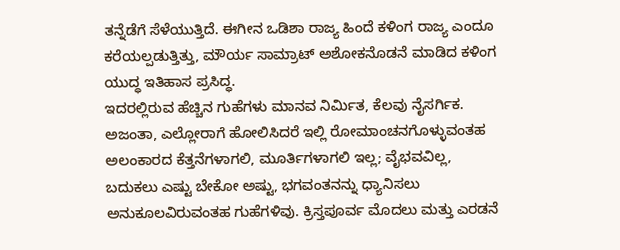ತನ್ನೆಡೆಗೆ ಸೆಳೆಯುತ್ತಿದೆ. ಈಗೀನ ಒಡಿಶಾ ರಾಜ್ಯ ಹಿಂದೆ ಕಳಿಂಗ ರಾಜ್ಯ ಎಂದೂ ಕರೆಯಲ್ಪಡುತ್ತಿತ್ತು, ಮೌರ್ಯ ಸಾಮ್ರಾಟ್ ಅಶೋಕನೊಡನೆ ಮಾಡಿದ ಕಳಿಂಗ ಯುದ್ಧ ಇತಿಹಾಸ ಪ್ರಸಿದ್ಧ.
ಇದರಲ್ಲಿರುವ ಹೆಚ್ಚಿನ ಗುಹೆಗಳು ಮಾನವ ನಿರ್ಮಿತ, ಕೆಲವು ನೈಸರ್ಗಿಕ. ಅಜಂತಾ, ಎಲ್ಲೋರಾಗೆ ಹೋಲಿಸಿದರೆ ಇಲ್ಲಿ ರೋಮಾಂಚನಗೊಳ್ಳುವಂತಹ ಅಲಂಕಾರದ ಕೆತ್ತನೆಗಳಾಗಲಿ, ಮೂರ್ತಿಗಳಾಗಲಿ ಇಲ್ಲ; ವೈಭವವಿಲ್ಲ, ಬದುಕಲು ಎಷ್ಟು ಬೇಕೋ ಅಷ್ಟು, ಭಗವಂತನನ್ನು ಧ್ಯಾನಿಸಲು ಅನುಕೂಲವಿರುವಂತಹ ಗುಹೆಗಳಿವು. ಕ್ರಿಸ್ತಪೂರ್ವ ಮೊದಲು ಮತ್ತು ಎರಡನೆ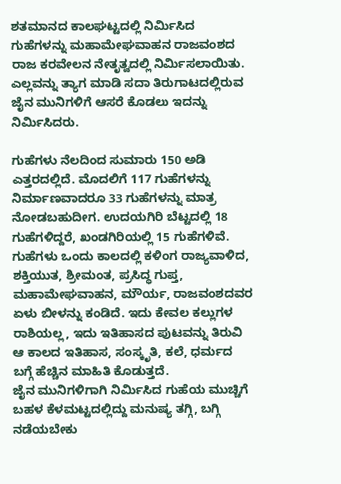ಶತಮಾನದ ಕಾಲಘಟ್ಟದಲ್ಲಿ ನಿರ್ಮಿಸಿದ ಗುಹೆಗಳನ್ನು ಮಹಾಮೇಘವಾಹನ ರಾಜವಂಶದ ರಾಜ ಕರವೇಲನ ನೇತೃತ್ವದಲ್ಲಿ ನಿರ್ಮಿಸಲಾಯಿತು. ಎಲ್ಲವನ್ನು ತ್ಯಾಗ ಮಾಡಿ ಸದಾ ತಿರುಗಾಟದಲ್ಲಿರುವ ಜೈನ ಮುನಿಗಳಿಗೆ ಆಸರೆ ಕೊಡಲು ಇದನ್ನು ನಿರ್ಮಿಸಿದರು.

ಗುಹೆಗಳು ನೆಲದಿಂದ ಸುಮಾರು 150 ಅಡಿ ಎತ್ತರದಲ್ಲಿದೆ. ಮೊದಲಿಗೆ 117 ಗುಹೆಗಳನ್ನು ನಿರ್ಮಾಣವಾದರೂ 33 ಗುಹೆಗಳನ್ನು ಮಾತ್ರ ನೋಡಬಹುದೀಗ. ಉದಯಗಿರಿ ಬೆಟ್ಟದಲ್ಲಿ 18 ಗುಹೆಗಳಿದ್ದರೆ, ಖಂಡಗಿರಿಯಲ್ಲಿ 15 ಗುಹೆಗಳಿವೆ. ಗುಹೆಗಳು ಒಂದು ಕಾಲದಲ್ಲಿ ಕಳಿಂಗ ರಾಜ್ಯವಾಳಿದ, ಶಕ್ತಿಯುತ, ಶ್ರೀಮಂತ, ಪ್ರಸಿದ್ಧ ಗುಪ್ತ, ಮಹಾಮೇಘವಾಹನ, ಮೌರ್ಯ, ರಾಜವಂಶದವರ ಏಳು ಬೀಳನ್ನು ಕಂಡಿದೆ. ಇದು ಕೇವಲ ಕಲ್ಲುಗಳ ರಾಶಿಯಲ್ಲ, ಇದು ಇತಿಹಾಸದ ಪುಟವನ್ನು ತಿರುವಿ ಆ ಕಾಲದ ಇತಿಹಾಸ, ಸಂಸ್ಕೃತಿ, ಕಲೆ, ಧರ್ಮದ ಬಗ್ಗೆ ಹೆಚ್ಚಿನ ಮಾಹಿತಿ ಕೊಡುತ್ತದೆ.
ಜೈನ ಮುನಿಗಳಿಗಾಗಿ ನಿರ್ಮಿಸಿದ ಗುಹೆಯ ಮುಚ್ಚಿಗೆ ಬಹಳ ಕೆಳಮಟ್ಟದಲ್ಲಿದ್ದು ಮನುಷ್ಯ ತಗ್ಗಿ, ಬಗ್ಗಿ ನಡೆಯಬೇಕು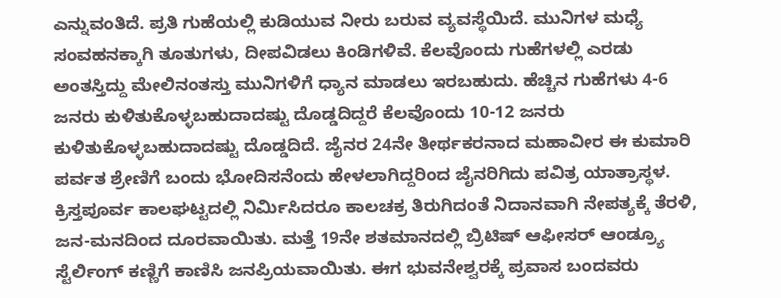ಎನ್ನುವಂತಿದೆ. ಪ್ರತಿ ಗುಹೆಯಲ್ಲಿ ಕುಡಿಯುವ ನೀರು ಬರುವ ವ್ಯವಸ್ಥೆಯಿದೆ. ಮುನಿಗಳ ಮಧ್ಯೆ ಸಂವಹನಕ್ಕಾಗಿ ತೂತುಗಳು, ದೀಪವಿಡಲು ಕಿಂಡಿಗಳಿವೆ. ಕೆಲವೊಂದು ಗುಹೆಗಳಲ್ಲಿ ಎರಡು ಅಂತಸ್ತಿದ್ದು ಮೇಲಿನಂತಸ್ತು ಮುನಿಗಳಿಗೆ ಧ್ಯಾನ ಮಾಡಲು ಇರಬಹುದು. ಹೆಚ್ಚಿನ ಗುಹೆಗಳು 4-6 ಜನರು ಕುಳಿತುಕೊಳ್ಳಬಹುದಾದಷ್ಟು ದೊಡ್ಡದಿದ್ದರೆ ಕೆಲವೊಂದು 10-12 ಜನರು ಕುಳಿತುಕೊಳ್ಳಬಹುದಾದಷ್ಟು ದೊಡ್ಡದಿದೆ. ಜೈನರ 24ನೇ ತೀರ್ಥಕರನಾದ ಮಹಾವೀರ ಈ ಕುಮಾರಿ ಪರ್ವತ ಶ್ರೇಣಿಗೆ ಬಂದು ಭೋದಿಸನೆಂದು ಹೇಳಲಾಗಿದ್ದರಿಂದ ಜೈನರಿಗಿದು ಪವಿತ್ರ ಯಾತ್ರಾಸ್ಥಳ.
ಕ್ರಿಸ್ತಪೂರ್ವ ಕಾಲಘಟ್ಟದಲ್ಲಿ ನಿರ್ಮಿಸಿದರೂ ಕಾಲಚಕ್ರ ತಿರುಗಿದಂತೆ ನಿದಾನವಾಗಿ ನೇಪತ್ಯಕ್ಕೆ ತೆರಳಿ, ಜನ-ಮನದಿಂದ ದೂರವಾಯಿತು. ಮತ್ತೆ 19ನೇ ಶತಮಾನದಲ್ಲಿ ಬ್ರಿಟಿಷ್ ಆಫೀಸರ್ ಆಂಡ್ರ್ಯೂ ಸ್ಟೆರ್ಲಿಂಗ್ ಕಣ್ಣಿಗೆ ಕಾಣಿಸಿ ಜನಪ್ರಿಯವಾಯಿತು. ಈಗ ಭುವನೇಶ್ವರಕ್ಕೆ ಪ್ರವಾಸ ಬಂದವರು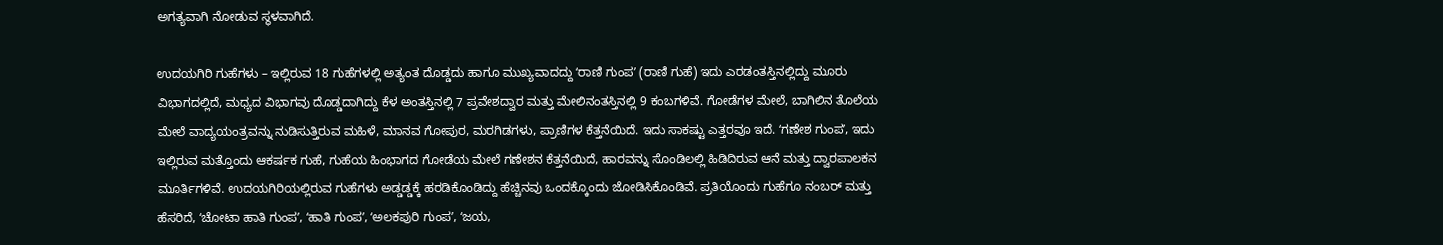ಅಗತ್ಯವಾಗಿ ನೋಡುವ ಸ್ಥಳವಾಗಿದೆ.

ಉದಯಗಿರಿ ಗುಹೆಗಳು – ಇಲ್ಲಿರುವ 18 ಗುಹೆಗಳಲ್ಲಿ ಅತ್ಯಂತ ದೊಡ್ಡದು ಹಾಗೂ ಮುಖ್ಯವಾದದ್ದು ʻರಾಣಿ ಗುಂಪʼ (ರಾಣಿ ಗುಹೆ) ಇದು ಎರಡಂತಸ್ತಿನಲ್ಲಿದ್ದು ಮೂರು ವಿಭಾಗದಲ್ಲಿದೆ, ಮಧ್ಯದ ವಿಭಾಗವು ದೊಡ್ಡದಾಗಿದ್ದು ಕೆಳ ಅಂತಸ್ತಿನಲ್ಲಿ 7 ಪ್ರವೇಶದ್ವಾರ ಮತ್ತು ಮೇಲಿನಂತಸ್ತಿನಲ್ಲಿ 9 ಕಂಬಗಳಿವೆ. ಗೋಡೆಗಳ ಮೇಲೆ, ಬಾಗಿಲಿನ ತೊಲೆಯ ಮೇಲೆ ವಾದ್ಯಯಂತ್ರವನ್ನು ನುಡಿಸುತ್ತಿರುವ ಮಹಿಳೆ, ಮಾನವ ಗೋಪುರ, ಮರಗಿಡಗಳು, ಪ್ರಾಣಿಗಳ ಕೆತ್ತನೆಯಿದೆ. ಇದು ಸಾಕಷ್ಟು ಎತ್ತರವೂ ಇದೆ. ʻಗಣೇಶ ಗುಂಪʼ, ಇದು ಇಲ್ಲಿರುವ ಮತ್ತೊಂದು ಆಕರ್ಷಕ ಗುಹೆ, ಗುಹೆಯ ಹಿಂಭಾಗದ ಗೋಡೆಯ ಮೇಲೆ ಗಣೇಶನ ಕೆತ್ತನೆಯಿದೆ, ಹಾರವನ್ನು ಸೊಂಡಿಲಲ್ಲಿ ಹಿಡಿದಿರುವ ಆನೆ ಮತ್ತು ದ್ವಾರಪಾಲಕನ ಮೂರ್ತಿಗಳಿವೆ. ಉದಯಗಿರಿಯಲ್ಲಿರುವ ಗುಹೆಗಳು ಅಡ್ಡಡ್ಡಕ್ಕೆ ಹರಡಿಕೊಂಡಿದ್ದು ಹೆಚ್ಚಿನವು ಒಂದಕ್ಕೊಂದು ಜೋಡಿಸಿಕೊಂಡಿವೆ. ಪ್ರತಿಯೊಂದು ಗುಹೆಗೂ ನಂಬರ್ ಮತ್ತು ಹೆಸರಿದೆ, ʻಚೋಟಾ ಹಾತಿ ಗುಂಪʼ, ʻಹಾತಿ ಗುಂಪʼ, ʻಅಲಕಪುರಿ ಗುಂಪʼ, ʻಜಯ,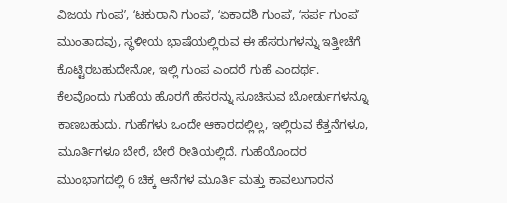ವಿಜಯ ಗುಂಪʼ, ʻಟಕುರಾನಿ ಗುಂಪʼ, ʻಏಕಾದಶಿ ಗುಂಪʼ, ʻಸರ್ಪ ಗುಂಪʼ ಮುಂತಾದವು, ಸ್ಥಳೀಯ ಭಾಷೆಯಲ್ಲಿರುವ ಈ ಹೆಸರುಗಳನ್ನು ಇತ್ತೀಚೆಗೆ ಕೊಟ್ಟಿರಬಹುದೇನೋ, ಇಲ್ಲಿ ಗುಂಪ ಎಂದರೆ ಗುಹೆ ಎಂದರ್ಥ. ಕೆಲವೊಂದು ಗುಹೆಯ ಹೊರಗೆ ಹೆಸರನ್ನು ಸೂಚಿಸುವ ಬೋರ್ಡುಗಳನ್ನೂ ಕಾಣಬಹುದು. ಗುಹೆಗಳು ಒಂದೇ ಆಕಾರದಲ್ಲಿಲ್ಲ, ಇಲ್ಲಿರುವ ಕೆತ್ತನೆಗಳೂ, ಮೂರ್ತಿಗಳೂ ಬೇರೆ, ಬೇರೆ ರೀತಿಯಲ್ಲಿದೆ. ಗುಹೆಯೊಂದರ ಮುಂಭಾಗದಲ್ಲಿ 6 ಚಿಕ್ಕ ಆನೆಗಳ ಮೂರ್ತಿ ಮತ್ತು ಕಾವಲುಗಾರನ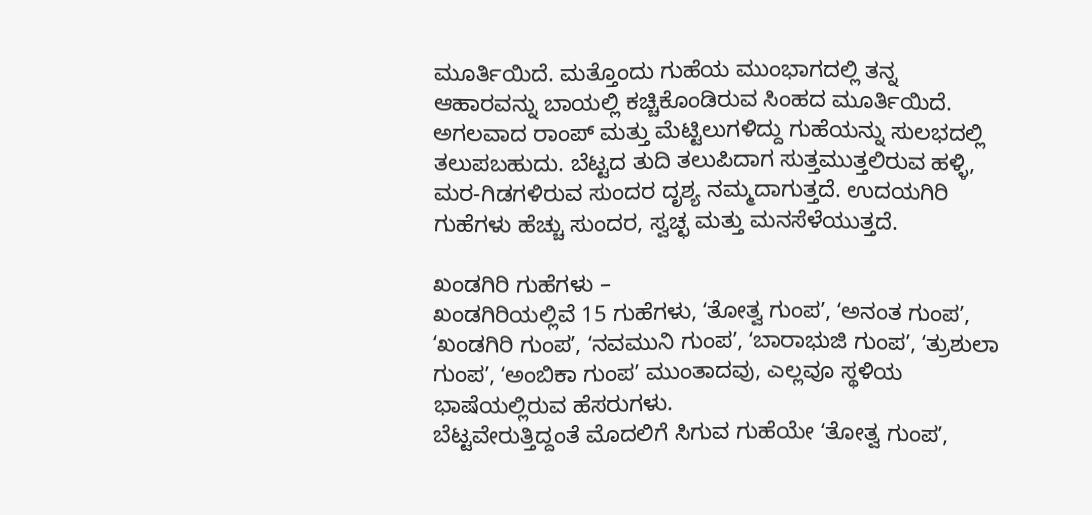ಮೂರ್ತಿಯಿದೆ. ಮತ್ತೊಂದು ಗುಹೆಯ ಮುಂಭಾಗದಲ್ಲಿ ತನ್ನ ಆಹಾರವನ್ನು ಬಾಯಲ್ಲಿ ಕಚ್ಚಿಕೊಂಡಿರುವ ಸಿಂಹದ ಮೂರ್ತಿಯಿದೆ.
ಅಗಲವಾದ ರಾಂಪ್ ಮತ್ತು ಮೆಟ್ಟಿಲುಗಳಿದ್ದು ಗುಹೆಯನ್ನು ಸುಲಭದಲ್ಲಿ ತಲುಪಬಹುದು. ಬೆಟ್ಟದ ತುದಿ ತಲುಪಿದಾಗ ಸುತ್ತಮುತ್ತಲಿರುವ ಹಳ್ಳಿ, ಮರ-ಗಿಡಗಳಿರುವ ಸುಂದರ ದೃಶ್ಯ ನಮ್ಮದಾಗುತ್ತದೆ. ಉದಯಗಿರಿ ಗುಹೆಗಳು ಹೆಚ್ಚು ಸುಂದರ, ಸ್ವಚ್ಛ ಮತ್ತು ಮನಸೆಳೆಯುತ್ತದೆ.

ಖಂಡಗಿರಿ ಗುಹೆಗಳು –
ಖಂಡಗಿರಿಯಲ್ಲಿವೆ 15 ಗುಹೆಗಳು, ʻತೋತ್ವ ಗುಂಪʼ, ʻಅನಂತ ಗುಂಪʼ, ʻಖಂಡಗಿರಿ ಗುಂಪʼ, ʻನವಮುನಿ ಗುಂಪʼ, ʻಬಾರಾಭುಜಿ ಗುಂಪʼ, ʻತ್ರುಶುಲಾ ಗುಂಪʼ, ʻಅಂಬಿಕಾ ಗುಂಪʼ ಮುಂತಾದವು, ಎಲ್ಲವೂ ಸ್ಥಳಿಯ ಭಾಷೆಯಲ್ಲಿರುವ ಹೆಸರುಗಳು.
ಬೆಟ್ಟವೇರುತ್ತಿದ್ದಂತೆ ಮೊದಲಿಗೆ ಸಿಗುವ ಗುಹೆಯೇ ʻತೋತ್ವ ಗುಂಪʼ,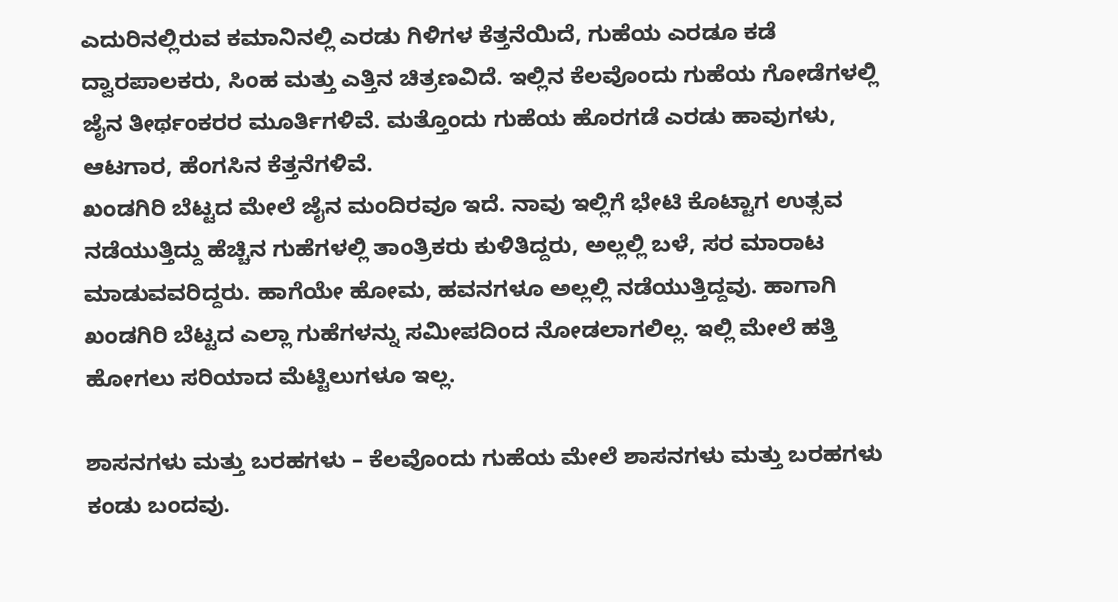ಎದುರಿನಲ್ಲಿರುವ ಕಮಾನಿನಲ್ಲಿ ಎರಡು ಗಿಳಿಗಳ ಕೆತ್ತನೆಯಿದೆ, ಗುಹೆಯ ಎರಡೂ ಕಡೆ ದ್ವಾರಪಾಲಕರು, ಸಿಂಹ ಮತ್ತು ಎತ್ತಿನ ಚಿತ್ರಣವಿದೆ. ಇಲ್ಲಿನ ಕೆಲವೊಂದು ಗುಹೆಯ ಗೋಡೆಗಳಲ್ಲಿ ಜೈನ ತೀರ್ಥಂಕರರ ಮೂರ್ತಿಗಳಿವೆ. ಮತ್ತೊಂದು ಗುಹೆಯ ಹೊರಗಡೆ ಎರಡು ಹಾವುಗಳು, ಆಟಗಾರ, ಹೆಂಗಸಿನ ಕೆತ್ತನೆಗಳಿವೆ.
ಖಂಡಗಿರಿ ಬೆಟ್ಟದ ಮೇಲೆ ಜೈನ ಮಂದಿರವೂ ಇದೆ. ನಾವು ಇಲ್ಲಿಗೆ ಭೇಟಿ ಕೊಟ್ಟಾಗ ಉತ್ಸವ ನಡೆಯುತ್ತಿದ್ದು ಹೆಚ್ಚಿನ ಗುಹೆಗಳಲ್ಲಿ ತಾಂತ್ರಿಕರು ಕುಳಿತಿದ್ದರು, ಅಲ್ಲಲ್ಲಿ ಬಳೆ, ಸರ ಮಾರಾಟ ಮಾಡುವವರಿದ್ದರು. ಹಾಗೆಯೇ ಹೋಮ, ಹವನಗಳೂ ಅಲ್ಲಲ್ಲಿ ನಡೆಯುತ್ತಿದ್ದವು. ಹಾಗಾಗಿ ಖಂಡಗಿರಿ ಬೆಟ್ಟದ ಎಲ್ಲಾ ಗುಹೆಗಳನ್ನು ಸಮೀಪದಿಂದ ನೋಡಲಾಗಲಿಲ್ಲ. ಇಲ್ಲಿ ಮೇಲೆ ಹತ್ತಿ ಹೋಗಲು ಸರಿಯಾದ ಮೆಟ್ಟಿಲುಗಳೂ ಇಲ್ಲ.

ಶಾಸನಗಳು ಮತ್ತು ಬರಹಗಳು – ಕೆಲವೊಂದು ಗುಹೆಯ ಮೇಲೆ ಶಾಸನಗಳು ಮತ್ತು ಬರಹಗಳು ಕಂಡು ಬಂದವು.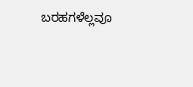ಬರಹಗಳೆಲ್ಲವೂ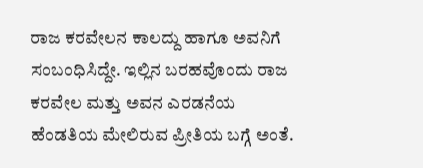ರಾಜ ಕರವೇಲನ ಕಾಲದ್ದು ಹಾಗೂ ಅವನಿಗೆ ಸಂಬಂಧಿಸಿದ್ದೇ. ಇಲ್ಲಿನ ಬರಹವೊಂದು ರಾಜ ಕರವೇಲ ಮತ್ತು ಅವನ ಎರಡನೆಯ ಹೆಂಡತಿಯ ಮೇಲಿರುವ ಪ್ರೀತಿಯ ಬಗ್ಗೆ ಅಂತೆ.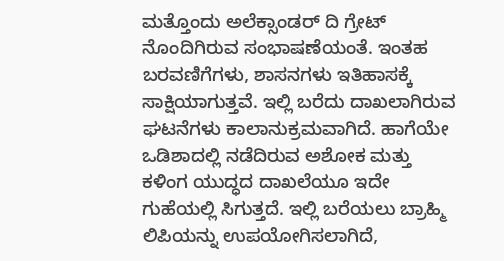ಮತ್ತೊಂದು ಅಲೆಕ್ಸಾಂಡರ್ ದಿ ಗ್ರೇಟ್ ನೊಂದಿಗಿರುವ ಸಂಭಾಷಣೆಯಂತೆ. ಇಂತಹ ಬರವಣಿಗೆಗಳು, ಶಾಸನಗಳು ಇತಿಹಾಸಕ್ಕೆ ಸಾಕ್ಷಿಯಾಗುತ್ತವೆ. ಇಲ್ಲಿ ಬರೆದು ದಾಖಲಾಗಿರುವ ಘಟನೆಗಳು ಕಾಲಾನುಕ್ರಮವಾಗಿದೆ. ಹಾಗೆಯೇ ಒಡಿಶಾದಲ್ಲಿ ನಡೆದಿರುವ ಅಶೋಕ ಮತ್ತು ಕಳಿಂಗ ಯುದ್ಧದ ದಾಖಲೆಯೂ ಇದೇ ಗುಹೆಯಲ್ಲಿ ಸಿಗುತ್ತದೆ. ಇಲ್ಲಿ ಬರೆಯಲು ಬ್ರಾಹ್ಮಿ ಲಿಪಿಯನ್ನು ಉಪಯೋಗಿಸಲಾಗಿದೆ,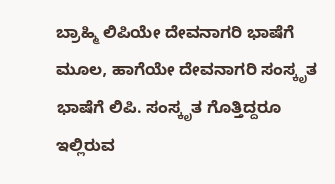ಬ್ರಾಹ್ಮಿ ಲಿಪಿಯೇ ದೇವನಾಗರಿ ಭಾಷೆಗೆ ಮೂಲ, ಹಾಗೆಯೇ ದೇವನಾಗರಿ ಸಂಸ್ಕೃತ ಭಾಷೆಗೆ ಲಿಪಿ. ಸಂಸ್ಕೃತ ಗೊತ್ತಿದ್ದರೂ ಇಲ್ಲಿರುವ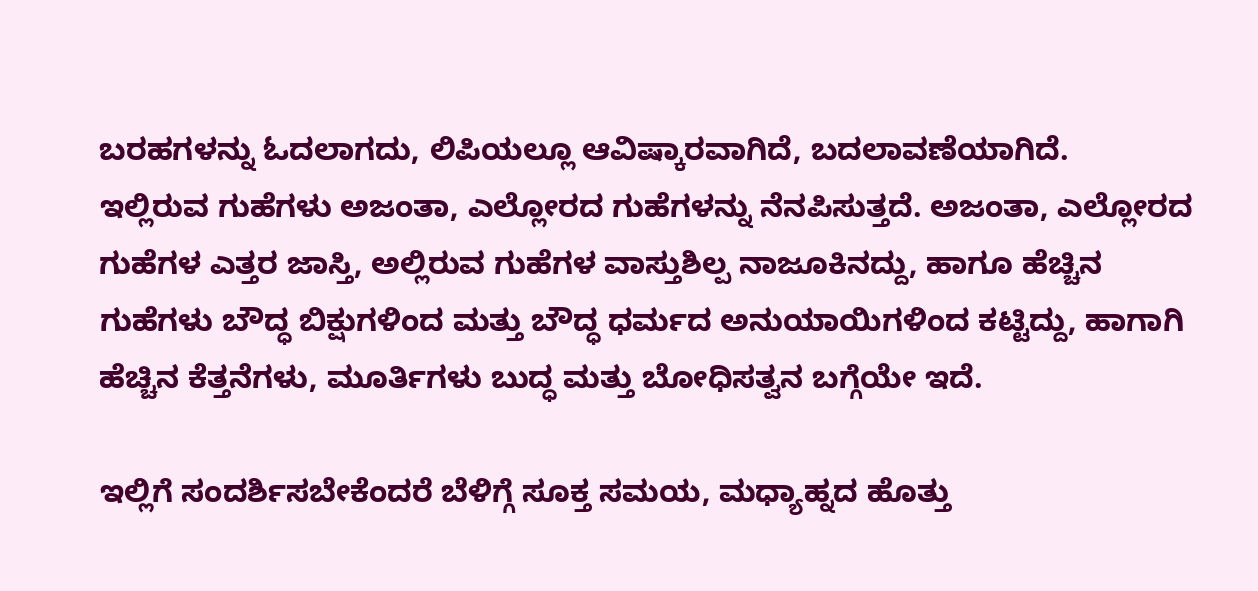ಬರಹಗಳನ್ನು ಓದಲಾಗದು, ಲಿಪಿಯಲ್ಲೂ ಆವಿಷ್ಕಾರವಾಗಿದೆ, ಬದಲಾವಣೆಯಾಗಿದೆ.
ಇಲ್ಲಿರುವ ಗುಹೆಗಳು ಅಜಂತಾ, ಎಲ್ಲೋರದ ಗುಹೆಗಳನ್ನು ನೆನಪಿಸುತ್ತದೆ. ಅಜಂತಾ, ಎಲ್ಲೋರದ ಗುಹೆಗಳ ಎತ್ತರ ಜಾಸ್ತಿ, ಅಲ್ಲಿರುವ ಗುಹೆಗಳ ವಾಸ್ತುಶಿಲ್ಪ ನಾಜೂಕಿನದ್ದು, ಹಾಗೂ ಹೆಚ್ಚಿನ ಗುಹೆಗಳು ಬೌದ್ಧ ಬಿಕ್ಷುಗಳಿಂದ ಮತ್ತು ಬೌದ್ಧ ಧರ್ಮದ ಅನುಯಾಯಿಗಳಿಂದ ಕಟ್ಟಿದ್ದು, ಹಾಗಾಗಿ ಹೆಚ್ಚಿನ ಕೆತ್ತನೆಗಳು, ಮೂರ್ತಿಗಳು ಬುದ್ಧ ಮತ್ತು ಬೋಧಿಸತ್ವನ ಬಗ್ಗೆಯೇ ಇದೆ.

ಇಲ್ಲಿಗೆ ಸಂದರ್ಶಿಸಬೇಕೆಂದರೆ ಬೆಳಿಗ್ಗೆ ಸೂಕ್ತ ಸಮಯ, ಮಧ್ಯಾಹ್ನದ ಹೊತ್ತು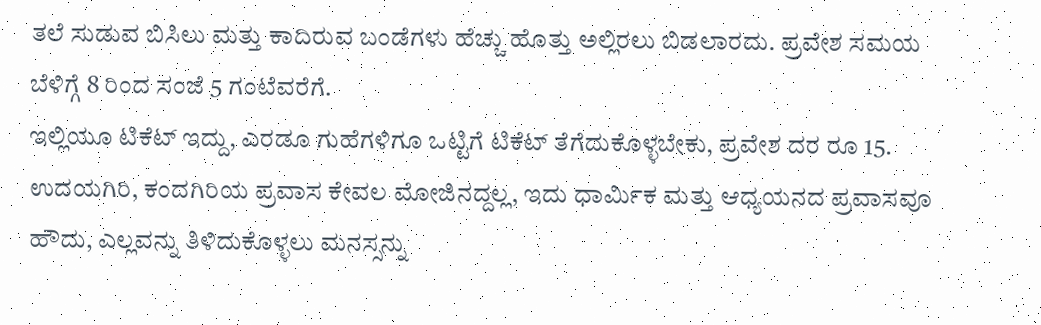ತಲೆ ಸುಡುವ ಬಿಸಿಲು ಮತ್ತು ಕಾದಿರುವ ಬಂಡೆಗಳು ಹೆಚ್ಚು ಹೊತ್ತು ಅಲ್ಲಿರಲು ಬಿಡಲಾರದು. ಪ್ರವೇಶ ಸಮಯ ಬೆಳಿಗ್ಗೆ 8 ರಿಂದ ಸಂಜೆ 5 ಗಂಟೆವರೆಗೆ.
ಇಲ್ಲಿಯೂ ಟಿಕೆಟ್ ಇದ್ದು, ಎರಡೂ ಗುಹೆಗಳಿಗೂ ಒಟ್ಟಿಗೆ ಟಿಕೆಟ್ ತೆಗೆದುಕೊಳ್ಳಬೇಕು, ಪ್ರವೇಶ ದರ ರೂ 15.
ಉದಯಗಿರಿ, ಕಂದಗಿರಿಯ ಪ್ರವಾಸ ಕೇವಲ ಮೋಜಿನದ್ದಲ್ಲ, ಇದು ಧಾರ್ಮಿಕ ಮತ್ತು ಆಧ್ಯಯನದ ಪ್ರವಾಸವೂ ಹೌದು, ಎಲ್ಲವನ್ನು ತಿಳಿದುಕೊಳ್ಳಲು ಮನಸ್ಸನ್ನು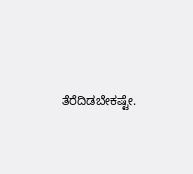ತೆರೆದಿಡಬೇಕಷ್ಟೇ.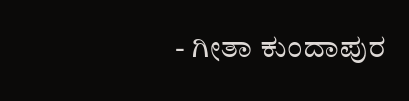- ಗೀತಾ ಕುಂದಾಪುರ